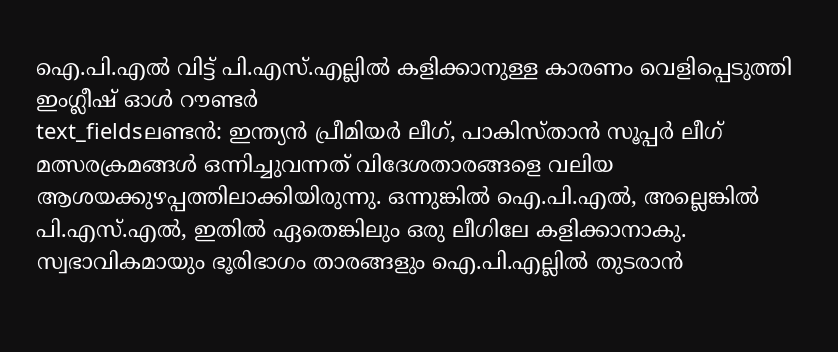ഐ.പി.എൽ വിട്ട് പി.എസ്.എല്ലിൽ കളിക്കാനുള്ള കാരണം വെളിപ്പെടുത്തി ഇംഗ്ലീഷ് ഓൾ റൗണ്ടർ
text_fieldsലണ്ടൻ: ഇന്ത്യൻ പ്രീമിയർ ലീഗ്, പാകിസ്താൻ സൂപ്പർ ലീഗ് മത്സരക്രമങ്ങൾ ഒന്നിച്ചുവന്നത് വിദേശതാരങ്ങളെ വലിയ ആശയക്കുഴപ്പത്തിലാക്കിയിരുന്നു. ഒന്നുങ്കിൽ ഐ.പി.എൽ, അല്ലെങ്കിൽ പി.എസ്.എൽ, ഇതിൽ ഏതെങ്കിലും ഒരു ലീഗിലേ കളിക്കാനാകു. സ്വഭാവികമായും ഭൂരിഭാഗം താരങ്ങളും ഐ.പി.എല്ലിൽ തുടരാൻ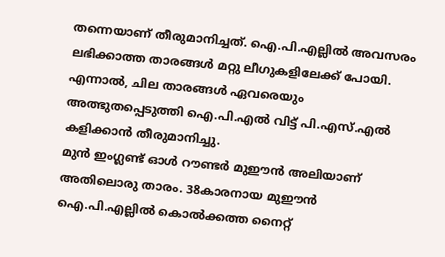തന്നെയാണ് തീരുമാനിച്ചത്. ഐ.പി.എല്ലിൽ അവസരം ലഭിക്കാത്ത താരങ്ങൾ മറ്റു ലീഗുകളിലേക്ക് പോയി. എന്നാൽ, ചില താരങ്ങൾ ഏവരെയും അത്ഭുതപ്പെടുത്തി ഐ.പി.എൽ വിട്ട് പി.എസ്.എൽ കളിക്കാൻ തീരുമാനിച്ചു.
മുൻ ഇംഗ്ലണ്ട് ഓൾ റൗണ്ടർ മുഈൻ അലിയാണ് അതിലൊരു താരം. 38കാരനായ മുഈൻ ഐ.പി.എല്ലിൽ കൊൽക്കത്ത നൈറ്റ്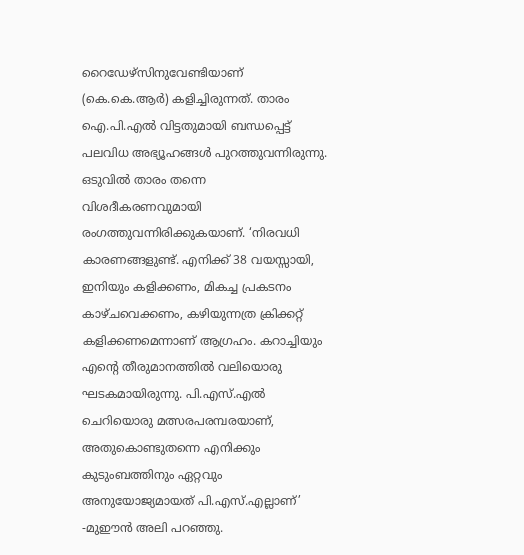റൈഡേഴ്സിനുവേണ്ടിയാണ് (കെ.കെ.ആർ) കളിച്ചിരുന്നത്. താരം ഐ.പി.എൽ വിട്ടതുമായി ബന്ധപ്പെട്ട് പലവിധ അഭ്യൂഹങ്ങൾ പുറത്തുവന്നിരുന്നു. ഒടുവിൽ താരം തന്നെ വിശദീകരണവുമായി രംഗത്തുവന്നിരിക്കുകയാണ്. ‘നിരവധി കാരണങ്ങളുണ്ട്. എനിക്ക് 38 വയസ്സായി, ഇനിയും കളിക്കണം, മികച്ച പ്രകടനം കാഴ്ചവെക്കണം, കഴിയുന്നത്ര ക്രിക്കറ്റ് കളിക്കണമെന്നാണ് ആഗ്രഹം. കറാച്ചിയും എന്റെ തീരുമാനത്തിൽ വലിയൊരു ഘടകമായിരുന്നു. പി.എസ്.എൽ ചെറിയൊരു മത്സരപരമ്പരയാണ്, അതുകൊണ്ടുതന്നെ എനിക്കും കുടുംബത്തിനും ഏറ്റവും അനുയോജ്യമായത് പി.എസ്.എല്ലാണ്’ -മുഈൻ അലി പറഞ്ഞു.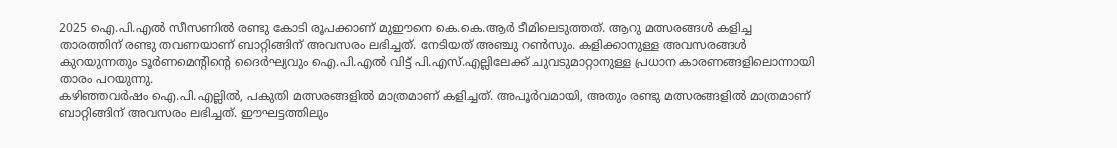2025 ഐ.പി.എൽ സീസണിൽ രണ്ടു കോടി രൂപക്കാണ് മുഈനെ കെ.കെ.ആർ ടീമിലെടുത്തത്. ആറു മത്സരങ്ങൾ കളിച്ച താരത്തിന് രണ്ടു തവണയാണ് ബാറ്റിങ്ങിന് അവസരം ലഭിച്ചത്. നേടിയത് അഞ്ചു റൺസും. കളിക്കാനുള്ള അവസരങ്ങൾ കുറയുന്നതും ടൂർണമെന്റിന്റെ ദൈർഘ്യവും ഐ.പി.എൽ വിട്ട് പി.എസ്.എല്ലിലേക്ക് ചുവടുമാറ്റാനുള്ള പ്രധാന കാരണങ്ങളിലൊന്നായി താരം പറയുന്നു.
കഴിഞ്ഞവർഷം ഐ.പി.എല്ലിൽ, പകുതി മത്സരങ്ങളിൽ മാത്രമാണ് കളിച്ചത്. അപൂർവമായി, അതും രണ്ടു മത്സരങ്ങളിൽ മാത്രമാണ് ബാറ്റിങ്ങിന് അവസരം ലഭിച്ചത്. ഈഘട്ടത്തിലും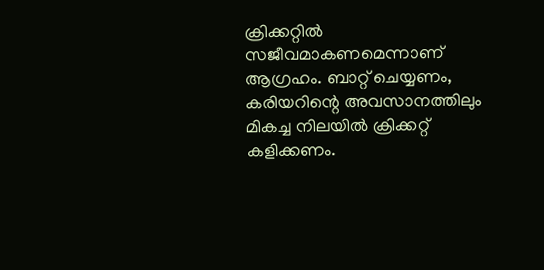ക്രിക്കറ്റിൽ സജീവമാകണമെന്നാണ് ആഗ്രഹം. ബാറ്റ് ചെയ്യണം, കരിയറിന്റെ അവസാനത്തിലും മികച്ച നിലയിൽ ക്രിക്കറ്റ് കളിക്കണം.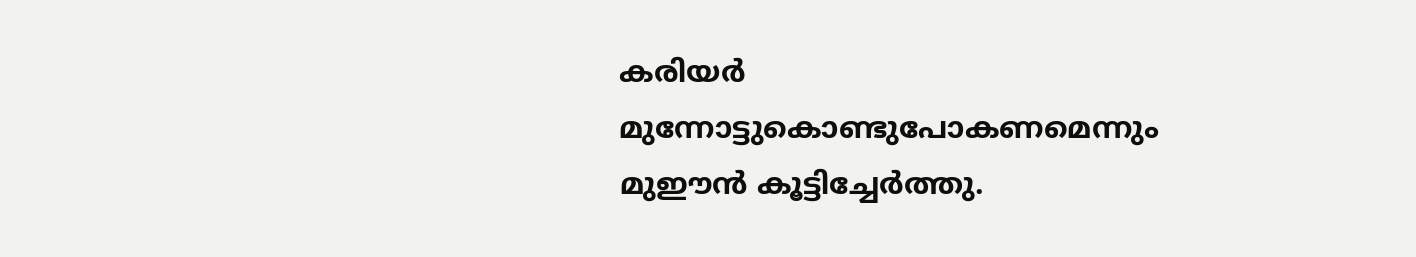കരിയർ മുന്നോട്ടുകൊണ്ടുപോകണമെന്നും മുഈൻ കൂട്ടിച്ചേർത്തു.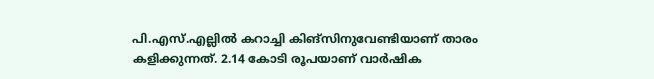പി.എസ്.എല്ലിൽ കറാച്ചി കിങ്സിനുവേണ്ടിയാണ് താരം കളിക്കുന്നത്. 2.14 കോടി രൂപയാണ് വാർഷിക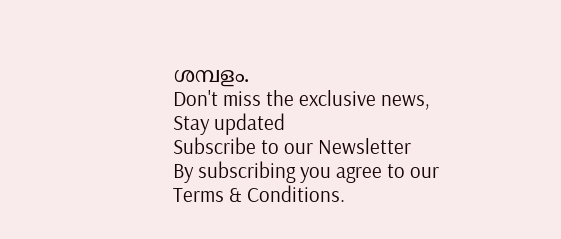ശമ്പളം.
Don't miss the exclusive news, Stay updated
Subscribe to our Newsletter
By subscribing you agree to our Terms & Conditions.